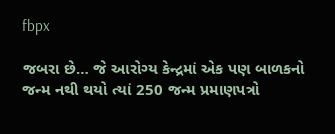fbpx

જબરા છે… જે આરોગ્ય કેન્દ્રમાં એક પણ બાળકનો જન્મ નથી થયો ત્યાં 250 જન્મ પ્રમાણપત્રો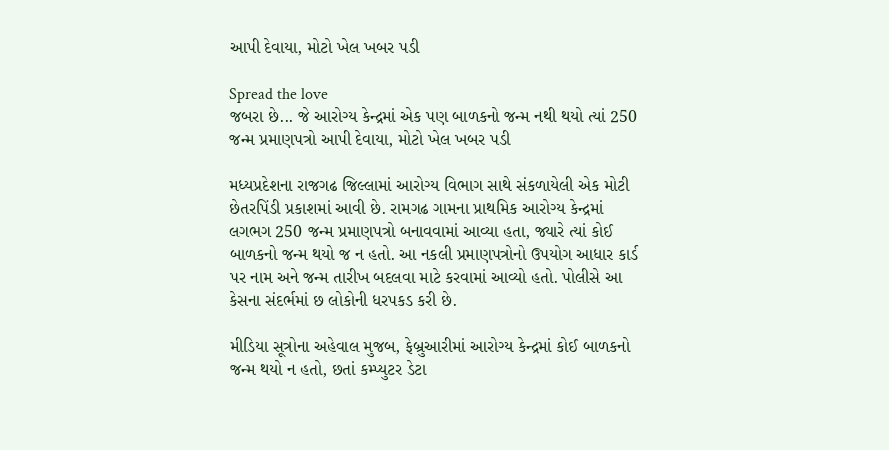આપી દેવાયા, મોટો ખેલ ખબર પડી

Spread the love
જબરા છે... જે આરોગ્ય કેન્દ્રમાં એક પણ બાળકનો જન્મ નથી થયો ત્યાં 250 જન્મ પ્રમાણપત્રો આપી દેવાયા, મોટો ખેલ ખબર પડી

મધ્યપ્રદેશના રાજગઢ જિલ્લામાં આરોગ્ય વિભાગ સાથે સંકળાયેલી એક મોટી છેતરપિંડી પ્રકાશમાં આવી છે. રામગઢ ગામના પ્રાથમિક આરોગ્ય કેન્દ્રમાં લગભગ 250 જન્મ પ્રમાણપત્રો બનાવવામાં આવ્યા હતા, જ્યારે ત્યાં કોઈ બાળકનો જન્મ થયો જ ન હતો. આ નકલી પ્રમાણપત્રોનો ઉપયોગ આધાર કાર્ડ પર નામ અને જન્મ તારીખ બદલવા માટે કરવામાં આવ્યો હતો. પોલીસે આ કેસના સંદર્ભમાં છ લોકોની ધરપકડ કરી છે.

મીડિયા સૂત્રોના અહેવાલ મુજબ, ફેબ્રુઆરીમાં આરોગ્ય કેન્દ્રમાં કોઈ બાળકનો જન્મ થયો ન હતો, છતાં કમ્પ્યુટર ડેટા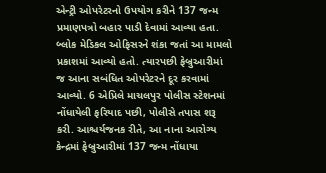એન્ટ્રી ઓપરેટરનો ઉપયોગ કરીને 137 જન્મ પ્રમાણપત્રો બહાર પાડી દેવામાં આવ્યા હતા. બ્લોક મેડિકલ ઓફિસરને શંકા જતાં આ મામલો પ્રકાશમાં આવ્યો હતો. ત્યારપછી ફેબ્રુઆરીમાં જ આના સબંધિત ઓપરેટરને દૂર કરવામાં આવ્યો. 6 એપ્રિલે માચલપુર પોલીસ સ્ટેશનમાં નોંધાયેલી ફરિયાદ પછી, પોલીસે તપાસ શરૂ કરી. આશ્ચર્યજનક રીતે, આ નાના આરોગ્ય કેન્દ્રમાં ફેબ્રુઆરીમાં 137 જન્મ નોંધાયા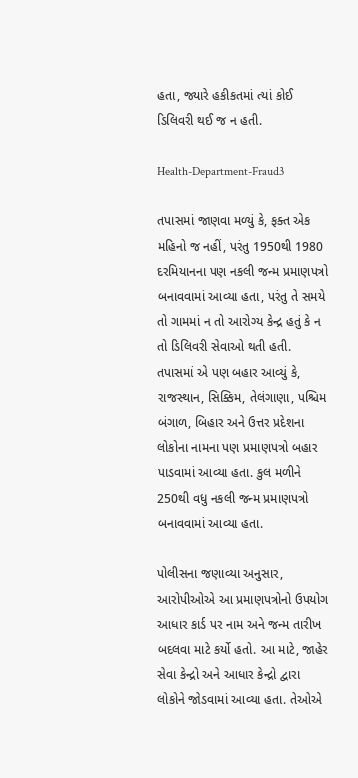હતા, જ્યારે હકીકતમાં ત્યાં કોઈ ડિલિવરી થઈ જ ન હતી.

Health-Department-Fraud3

તપાસમાં જાણવા મળ્યું કે, ફક્ત એક મહિનો જ નહીં, પરંતુ 1950થી 1980 દરમિયાનના પણ નકલી જન્મ પ્રમાણપત્રો બનાવવામાં આવ્યા હતા, પરંતુ તે સમયે તો ગામમાં ન તો આરોગ્ય કેન્દ્ર હતું કે ન તો ડિલિવરી સેવાઓ થતી હતી. તપાસમાં એ પણ બહાર આવ્યું કે, રાજસ્થાન, સિક્કિમ, તેલંગાણા, પશ્ચિમ બંગાળ, બિહાર અને ઉત્તર પ્રદેશના લોકોના નામના પણ પ્રમાણપત્રો બહાર પાડવામાં આવ્યા હતા. કુલ મળીને 250થી વધુ નકલી જન્મ પ્રમાણપત્રો બનાવવામાં આવ્યા હતા.

પોલીસના જણાવ્યા અનુસાર, આરોપીઓએ આ પ્રમાણપત્રોનો ઉપયોગ આધાર કાર્ડ પર નામ અને જન્મ તારીખ બદલવા માટે કર્યો હતો. આ માટે, જાહેર સેવા કેન્દ્રો અને આધાર કેન્દ્રો દ્વારા લોકોને જોડવામાં આવ્યા હતા. તેઓએ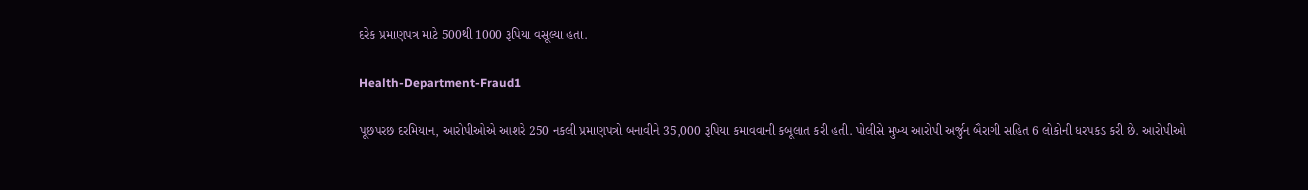દરેક પ્રમાણપત્ર માટે 500થી 1000 રૂપિયા વસૂલ્યા હતા.

Health-Department-Fraud1

પૂછપરછ દરમિયાન, આરોપીઓએ આશરે 250 નકલી પ્રમાણપત્રો બનાવીને 35,000 રૂપિયા કમાવવાની કબૂલાત કરી હતી. પોલીસે મુખ્ય આરોપી અર્જુન બૈરાગી સહિત 6 લોકોની ધરપકડ કરી છે. આરોપીઓ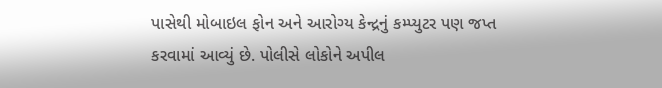પાસેથી મોબાઇલ ફોન અને આરોગ્ય કેન્દ્રનું કમ્પ્યુટર પણ જપ્ત કરવામાં આવ્યું છે. પોલીસે લોકોને અપીલ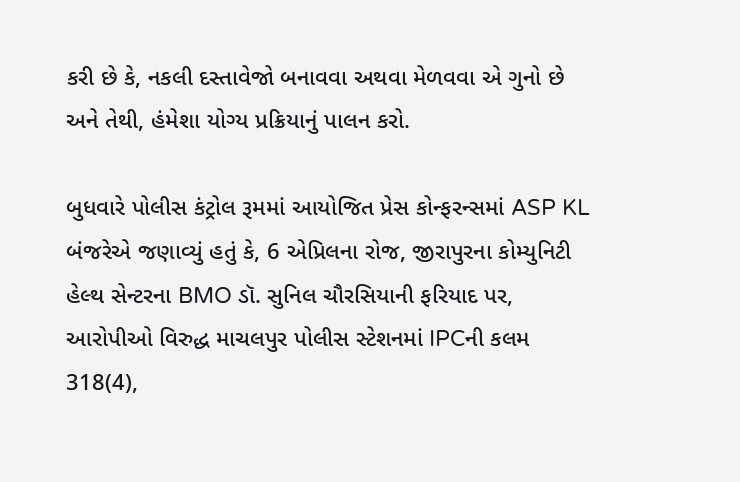કરી છે કે, નકલી દસ્તાવેજો બનાવવા અથવા મેળવવા એ ગુનો છે અને તેથી, હંમેશા યોગ્ય પ્રક્રિયાનું પાલન કરો.

બુધવારે પોલીસ કંટ્રોલ રૂમમાં આયોજિત પ્રેસ કોન્ફરન્સમાં ASP KL બંજરેએ જણાવ્યું હતું કે, 6 એપ્રિલના રોજ, જીરાપુરના કોમ્યુનિટી હેલ્થ સેન્ટરના BMO ડૉ. સુનિલ ચૌરસિયાની ફરિયાદ પર, આરોપીઓ વિરુદ્ધ માચલપુર પોલીસ સ્ટેશનમાં IPCની કલમ 318(4),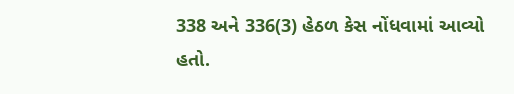338 અને 336(3) હેઠળ કેસ નોંધવામાં આવ્યો હતો.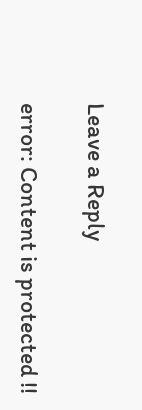Leave a Reply

error: Content is protected !!